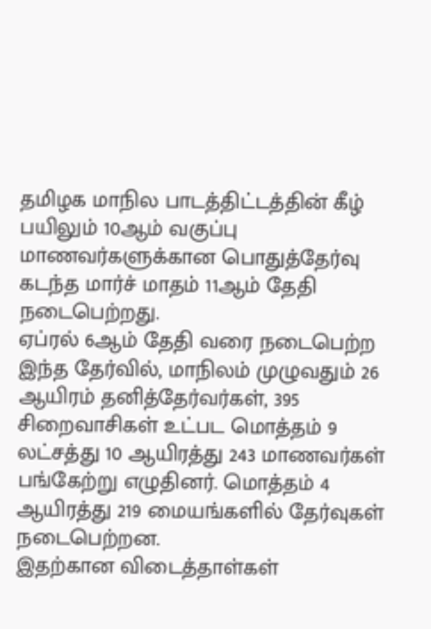தமிழக மாநில பாடத்திட்டத்தின் கீழ் பயிலும் 10ஆம் வகுப்பு மாணவர்களுக்கான பொதுத்தேர்வு கடந்த மார்ச் மாதம் 11ஆம் தேதி நடைபெற்றது.
ஏப்ரல் 6ஆம் தேதி வரை நடைபெற்ற இந்த தேர்வில், மாநிலம் முழுவதும் 26 ஆயிரம் தனித்தேர்வர்கள், 395 சிறைவாசிகள் உட்பட மொத்தம் 9 லட்சத்து 10 ஆயிரத்து 243 மாணவர்கள் பங்கேற்று எழுதினர். மொத்தம் 4 ஆயிரத்து 219 மையங்களில் தேர்வுகள் நடைபெற்றன.
இதற்கான விடைத்தாள்கள்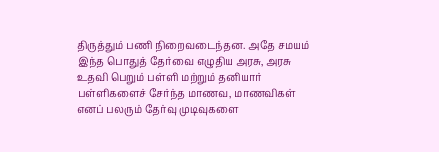திருத்தும் பணி நிறைவடைந்தன. அதே சமயம் இந்த பொதுத் தேர்வை எழுதிய அரசு, அரசு உதவி பெறும் பள்ளி மற்றும் தனியார் பள்ளிகளைச் சேர்ந்த மாணவ, மாணவிகள் எனப் பலரும் தேர்வு முடிவுகளை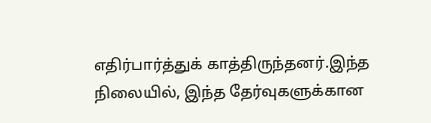எதிர்பார்த்துக் காத்திருந்தனர்.இந்த நிலையில், இந்த தேர்வுகளுக்கான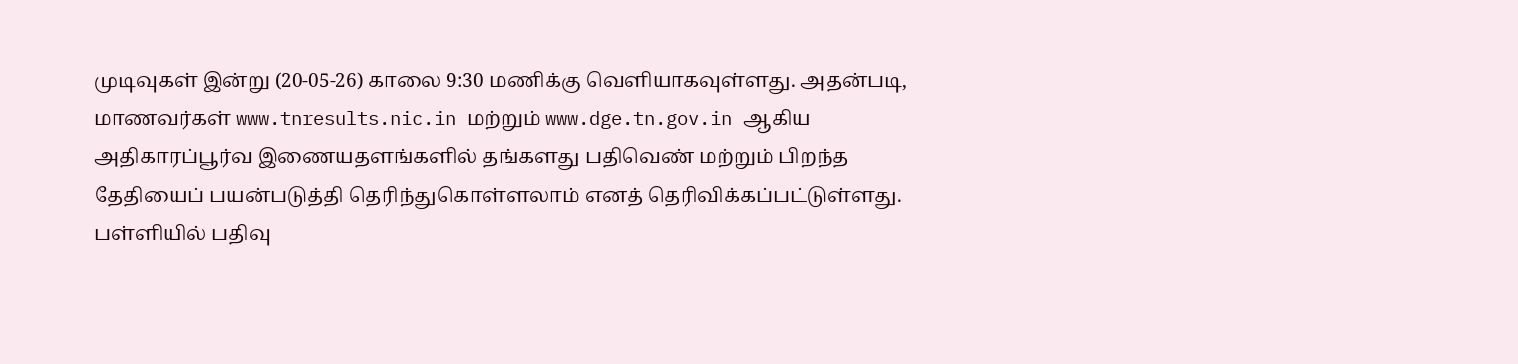முடிவுகள் இன்று (20-05-26) காலை 9:30 மணிக்கு வெளியாகவுள்ளது. அதன்படி, மாணவர்கள் www.tnresults.nic.in மற்றும் www.dge.tn.gov.in ஆகிய அதிகாரப்பூர்வ இணையதளங்களில் தங்களது பதிவெண் மற்றும் பிறந்த தேதியைப் பயன்படுத்தி தெரிந்துகொள்ளலாம் எனத் தெரிவிக்கப்பட்டுள்ளது. பள்ளியில் பதிவு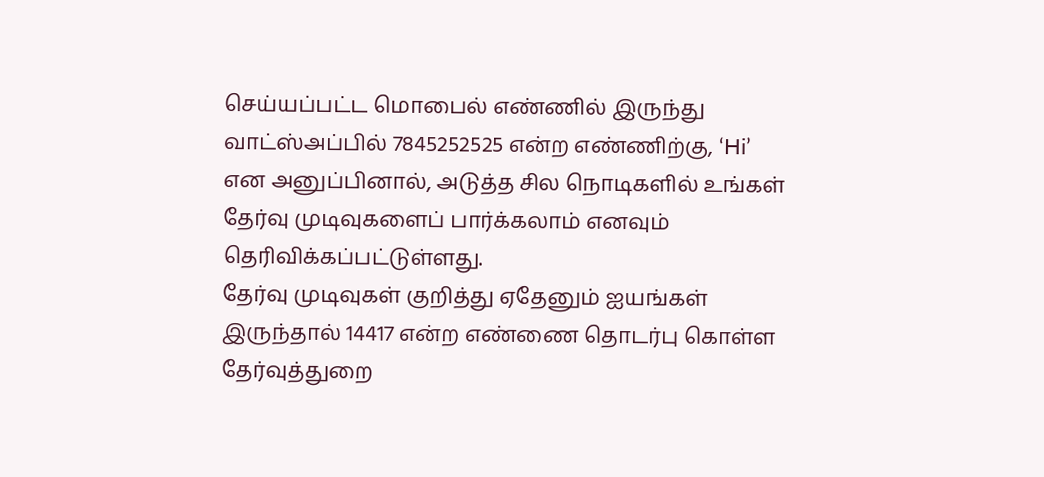செய்யப்பட்ட மொபைல் எண்ணில் இருந்து வாட்ஸ்அப்பில் 7845252525 என்ற எண்ணிற்கு, ‘Hi’ என அனுப்பினால், அடுத்த சில நொடிகளில் உங்கள் தேர்வு முடிவுகளைப் பார்க்கலாம் எனவும் தெரிவிக்கப்பட்டுள்ளது.
தேர்வு முடிவுகள் குறித்து ஏதேனும் ஐயங்கள் இருந்தால் 14417 என்ற எண்ணை தொடர்பு கொள்ள தேர்வுத்துறை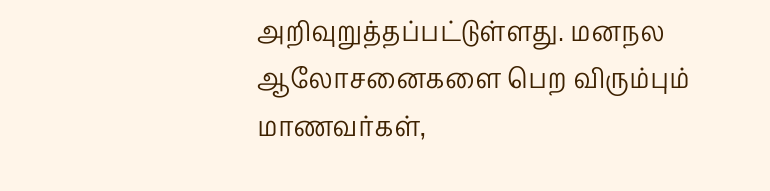அறிவுறுத்தப்பட்டுள்ளது. மனநல ஆலோசனைகளை பெற விரும்பும் மாணவர்கள்,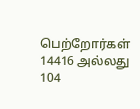பெற்றோர்கள் 14416 அல்லது 104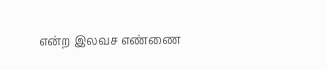என்ற இலவச எண்ணை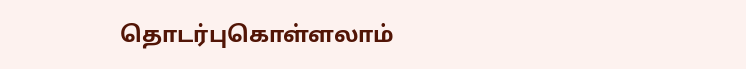தொடர்புகொள்ளலாம்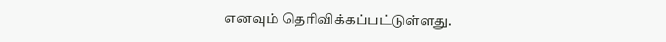எனவும் தெரிவிக்கப்பட்டுள்ளது.